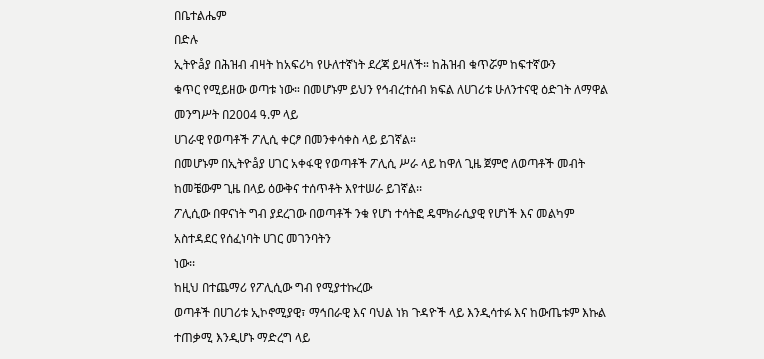በቤተልሔም
በድሉ
ኢትዮåያ በሕዝብ ብዛት ከአፍሪካ የሁለተኛነት ደረጃ ይዛለች። ከሕዝብ ቁጥሯም ከፍተኛውን
ቁጥር የሚይዘው ወጣቱ ነው። በመሆኑም ይህን የኅብረተሰብ ክፍል ለሀገሪቱ ሁለንተናዊ ዕድገት ለማዋል መንግሥት በ2004 ዓ.ም ላይ
ሀገራዊ የወጣቶች ፖሊሲ ቀርፆ በመንቀሳቀስ ላይ ይገኛል።
በመሆኑም በኢትዮåያ ሀገር አቀፋዊ የወጣቶች ፖሊሲ ሥራ ላይ ከዋለ ጊዜ ጀምሮ ለወጣቶች መብት ከመቼውም ጊዜ በላይ ዕውቅና ተሰጥቶት እየተሠራ ይገኛል፡፡
ፖሊሲው በዋናነት ግብ ያደረገው በወጣቶች ንቁ የሆነ ተሳትፎ ዴሞክራሲያዊ የሆነች እና መልካም አስተዳደር የሰፈነባት ሀገር መገንባትን
ነው፡፡
ከዚህ በተጨማሪ የፖሊሲው ግብ የሚያተኩረው
ወጣቶች በሀገሪቱ ኢኮኖሚያዊ፣ ማኅበራዊ እና ባህል ነክ ጉዳዮች ላይ እንዲሳተፉ እና ከውጤቱም እኩል ተጠቃሚ እንዲሆኑ ማድረግ ላይ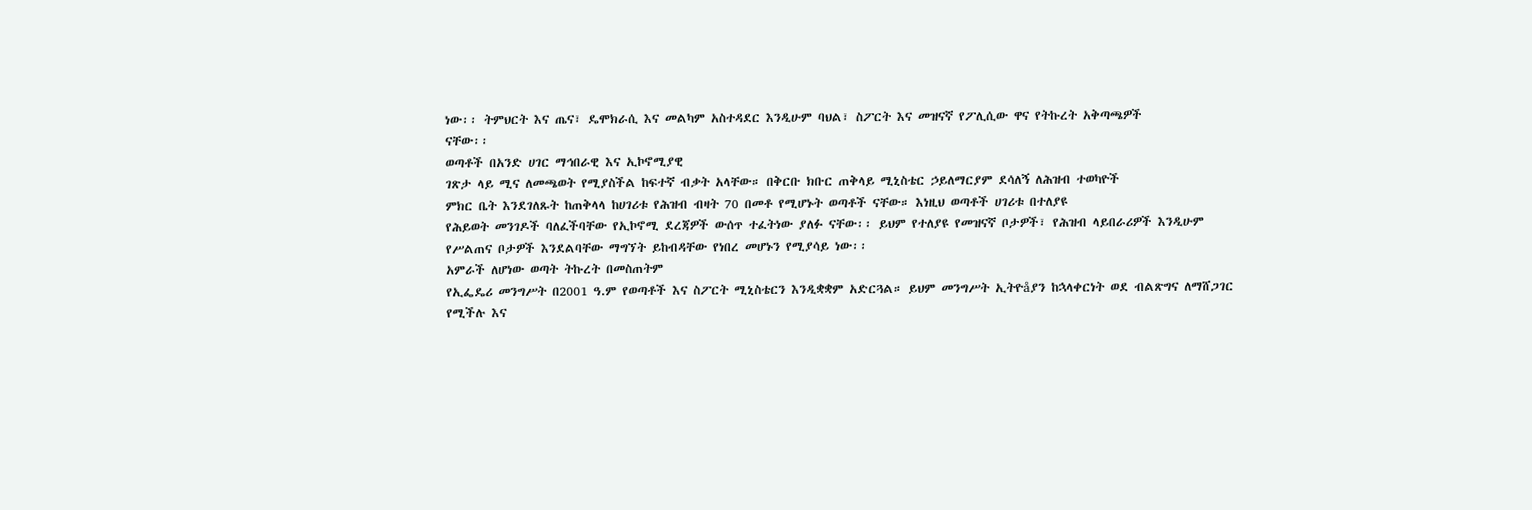ነው፡፡ ትምህርት እና ጤና፣ ዴሞክራሲ እና መልካም አስተዳደር እንዲሁም ባህል፣ ስፖርት እና መዝናኛ የፖሊሲው ዋና የትኩረት አቅጣጫዎች
ናቸው፡፡
ወጣቶች በአንድ ሀገር ማኅበራዊ እና ኢኮኖሚያዊ
ገጽታ ላይ ሚና ለመጫወት የሚያስችል ከፍተኛ ብቃት አላቸው። በቅርቡ ክቡር ጠቅላይ ሚኒስቴር ኃይለማርያም ደሳለኝ ለሕዝብ ተወካዮች
ምክር ቤት እንደገለጹት ከጠቅላላ ከሀገሪቱ የሕዝብ ብዛት 70 በመቶ የሚሆኑት ወጣቶች ናቸው። እነዚህ ወጣቶች ሀገሪቱ በተለያዩ
የሕይወት መንገዶች ባለፈችባቸው የኢኮኖሚ ደረጃዎች ውሰጥ ተፈትነው ያለፉ ናቸው፡፡ ይህም የተለያዩ የመዝናኛ ቦታዎች፣ የሕዝብ ላይበራሪዎች እንዲሁም
የሥልጠና ቦታዎች እንደልባቸው ማግኘት ይከብዳቸው የነበረ መሆኑን የሚያሳይ ነው፡፡
አምራች ለሆነው ወጣት ትኩረት በመስጠትም
የኢፌዴሪ መንግሥት በ2001 ዓ.ም የወጣቶች እና ስፖርት ሚኒስቴርን እንዲቋቋም አድርጓል። ይህም መንግሥት ኢትዮåያን ከኋላቀርነት ወደ ብልጽግና ለማሸጋገር የሚችሉ እና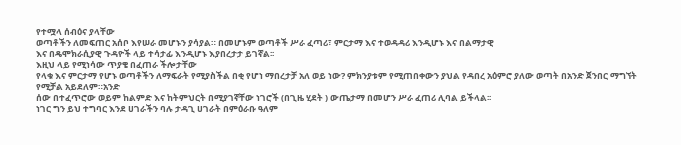የተሟላ ሰብዕና ያላቸው
ወጣቶችን ለመፍጠር አሰቦ እየሠራ መሆኑን ያሳያል። በመሆኑም ወጣቶች ሥራ ፈጣሪ፣ ምርታማ እና ተወዳዳሪ እንዲሆኑ እና በልማታዊ
እና በዴሞክራሲያዊ ጉዳዮች ላይ ተሳታፊ እንዲሆኑ እያበረታታ ይገኛል፡፡
እዚህ ላይ የሚነሳው ጥያቄ በፈጠራ ችሎታቸው
የላቁ እና ምርታማ የሆኑ ወጣቶችን ለማፍራት የሚያስችል በቂ የሆነ ማበረታቻ አለ ወይ ነው? ምክንያቱም የሚጠበቀውን ያህል የዳበረ አዕምሮ ያለው ወጣት በአንድ ጀንበር ማግኘት የሚቻል አይደለም።አንድ
ሰው በተፈጥሮው ወይም ከልምድ እና ከትምህርት በሚያገኛቸው ነገሮች (በጊዜ ሂደት ) ውጤታማ በመሆን ሥራ ፈጠሪ ሊባል ይችላል፡፡
ነገር ግን ይህ ተግባር እንደ ሀገራችን ባሉ ታዳጊ ሀገራት በምዕራቡ ዓለም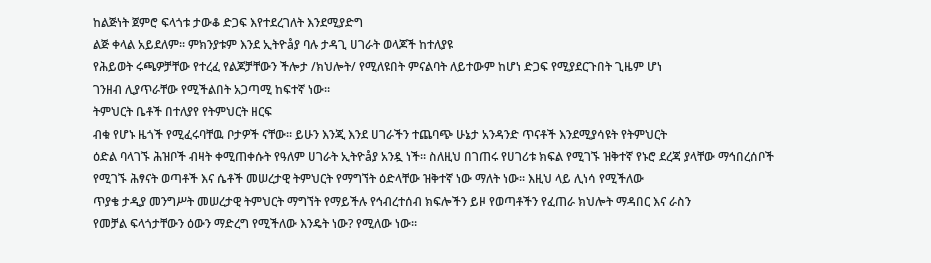ከልጅነት ጀምሮ ፍላጎቱ ታውቆ ድጋፍ እየተደረገለት እንደሚያድግ
ልጅ ቀላል አይደለም፡፡ ምክንያቱም እንደ ኢትዮåያ ባሉ ታዳጊ ሀገራት ወላጆች ከተለያዩ
የሕይወት ሩጫዎቻቸው የተረፈ የልጆቻቸውን ችሎታ /ክህሎት/ የሚለዩበት ምናልባት ለይተውም ከሆነ ድጋፍ የሚያደርጉበት ጊዜም ሆነ
ገንዘብ ሊያጥራቸው የሚችልበት አጋጣሚ ከፍተኛ ነው።
ትምህርት ቤቶች በተለያየ የትምህርት ዘርፍ
ብቁ የሆኑ ዜጎች የሚፈሩባቸዉ ቦታዎች ናቸው፡፡ ይሁን እንጂ እንደ ሀገራችን ተጨባጭ ሁኔታ አንዳንድ ጥናቶች እንደሚያሳዩት የትምህርት
ዕድል ባላገኙ ሕዝቦች ብዛት ቀሚጠቀሱት የዓለም ሀገራት ኢትዮåያ አንዷ ነች። ስለዚህ በገጠሩ የሀገሪቱ ክፍል የሚገኙ ዝቅተኛ የኑሮ ደረጃ ያላቸው ማኅበረሰቦች
የሚገኙ ሕፃናት ወጣቶች እና ሴቶች መሠረታዊ ትምህርት የማግኘት ዕድላቸው ዝቅተኛ ነው ማለት ነው፡፡ እዚህ ላይ ሊነሳ የሚችለው
ጥያቄ ታዲያ መንግሥት መሠረታዊ ትምህርት ማግኘት የማይችሉ የኅብረተሰብ ክፍሎችን ይዞ የወጣቶችን የፈጠራ ክህሎት ማዳበር እና ራስን
የመቻል ፍላጎታቸውን ዕውን ማድረግ የሚችለው እንዴት ነው? የሚለው ነው።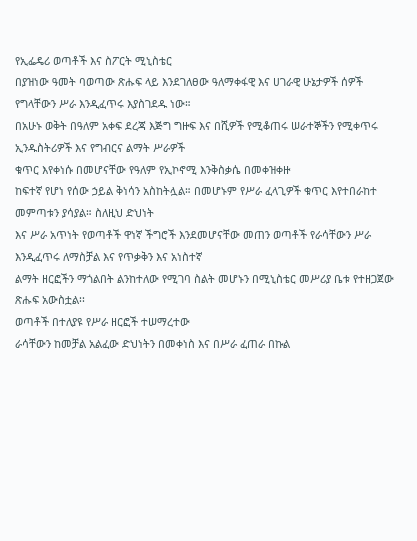የኢፌዴሪ ወጣቶች እና ስፖርት ሚኒስቴር
በያዝነው ዓመት ባወጣው ጽሑፍ ላይ እንደገለፀው ዓለማቀፋዊ እና ሀገራዊ ሁኔታዎች ሰዎች የግላቸውን ሥራ እንዲፈጥሩ እያስገደዱ ነው።
በአሁኑ ወቅት በዓለም አቀፍ ደረጃ እጅግ ግዙፍ እና በሺዎች የሚቆጠሩ ሠራተኞችን የሚቀጥሩ ኢንዱስትሪዎች እና የግብርና ልማት ሥራዎች
ቁጥር እየቀነሱ በመሆናቸው የዓለም የኢኮኖሚ እንቅስቃሴ በመቀዝቀዙ
ከፍተኛ የሆነ የሰው ኃይል ቅነሳን አስከትሏል። በመሆኑም የሥራ ፈላጊዎች ቁጥር እየተበራከተ መምጣቱን ያሳያል። ስለዚህ ድህነት
እና ሥራ አጥነት የወጣቶች ዋነኛ ችግሮች እንደመሆናቸው መጠን ወጣቶች የራሳቸውን ሥራ እንዲፈጥሩ ለማስቻል እና የጥቃቅን እና አነስተኛ
ልማት ዘርፎችን ማጎልበት ልንከተለው የሚገባ ስልት መሆኑን በሚኒስቴር መሥሪያ ቤቱ የተዘጋጀው ጽሑፍ አውስቷል፡፡
ወጣቶች በተለያዩ የሥራ ዘርፎች ተሠማረተው
ራሳቸውን ከመቻል አልፈው ድህነትን በመቀነስ እና በሥራ ፈጠራ በኩል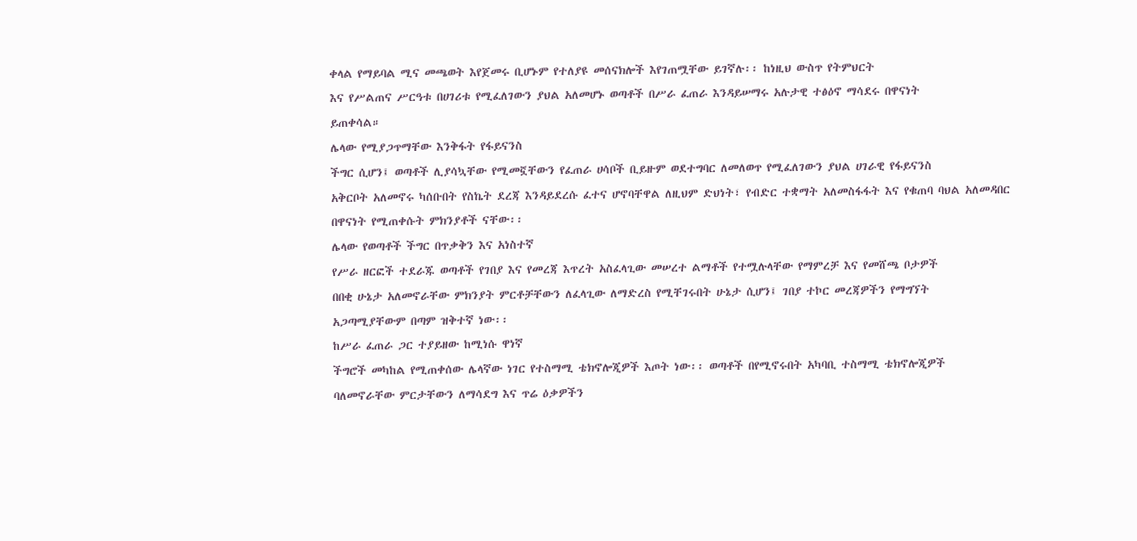ቀላል የማይባል ሚና መጫወት እየጀመሩ ቢሆኑም የተለያዩ መሰናክሎች እየገጠሟቸው ይገኛሉ፡፡ ከነዚህ ውስጥ የትምህርት
እና የሥልጠና ሥርዓቱ በሀገሪቱ የሚፈለገውን ያህል አለመሆኑ ወጣቶች በሥራ ፈጠራ እንዳይሠማሩ አሉታዊ ተፅዕኖ ማሳደሩ በዋናነት
ይጠቀሳል።
ሌላው የሚያጋጥማቸው እንቅፋት የፋይናንስ
ችግር ሲሆን፤ ወጣቶች ሊያሳኳቸው የሚመኟቸውን የፈጠራ ሀሳቦች ቢይዙም ወደተግባር ለመለወጥ የሚፈለገውን ያህል ሀገራዊ የፋይናንስ
አቅርቦት አለመኖሩ ካሰቡበት የስኬት ደረጃ እንዳይደረሱ ፈተና ሆኖባቸዋል ለዚህም ድህነት፣ የብድር ተቋማት አለመስፋፋት እና የቁጠባ ባህል አለመዳበር
በዋናነት የሚጠቀሱት ምክንያቶች ናቸው፡፡
ሌላው የወጣቶች ችግር በጥቃቅን እና አነስተኛ
የሥራ ዘርፎች ተደራጁ ወጣቶች የገበያ እና የመረጃ እጥረት አስፈላጊው መሠረተ ልማቶች የተሟሉላቸው የማምረቻ እና የመሸጫ ቦታዎች
በበቂ ሁኔታ አለመኖራቸው ምክንያት ምርቶቻቸውን ለፈላጊው ለማድረስ የሚቸገሩበት ሁኔታ ሲሆን፤ ገበያ ተኮር መረጃዎችን የማግኘት
አጋጣሚያቸውም በጣም ዝቅተኛ ነው፡፡
ከሥራ ፈጠራ ጋር ተያይዘው ከሚነሱ ዋነኛ
ችግሮች መካከል የሚጠቀሰው ሌላኛው ነገር የተስማሚ ቴክኖሎጂዎች እጦት ነው፡፡ ወጣቶች በየሚኖሩበት አካባቢ ተስማሚ ቴክኖሎጂዎች
ባለመኖራቸው ምርታቸውን ለማሳደግ እና ጥሬ ዕቃዎችን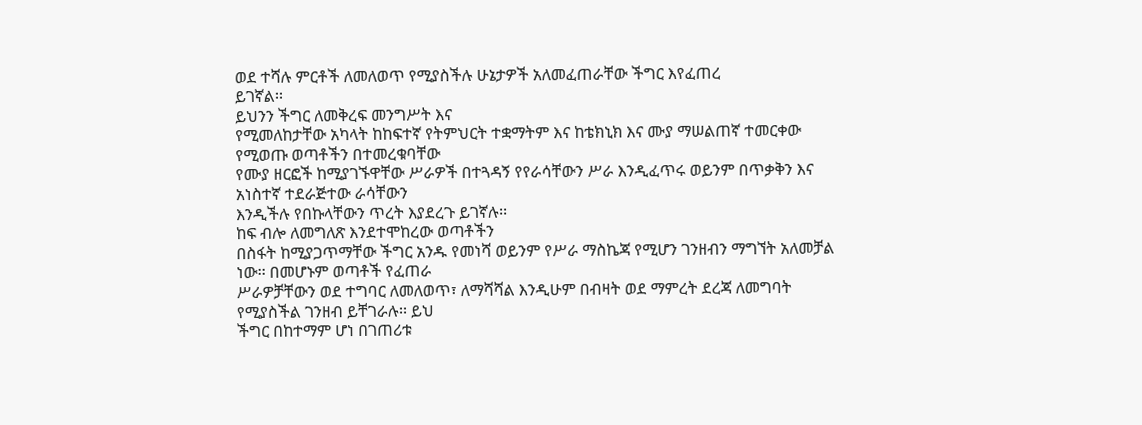ወደ ተሻሉ ምርቶች ለመለወጥ የሚያስችሉ ሁኔታዎች አለመፈጠራቸው ችግር እየፈጠረ
ይገኛል፡፡
ይህንን ችግር ለመቅረፍ መንግሥት እና
የሚመለከታቸው አካላት ከከፍተኛ የትምህርት ተቋማትም እና ከቴክኒክ እና ሙያ ማሠልጠኛ ተመርቀው የሚወጡ ወጣቶችን በተመረቁባቸው
የሙያ ዘርፎች ከሚያገኙዋቸው ሥራዎች በተጓዳኝ የየራሳቸውን ሥራ እንዲፈጥሩ ወይንም በጥቃቅን እና አነስተኛ ተደራጅተው ራሳቸውን
እንዲችሉ የበኩላቸውን ጥረት እያደረጉ ይገኛሉ፡፡
ከፍ ብሎ ለመግለጽ እንደተሞከረው ወጣቶችን
በስፋት ከሚያጋጥማቸው ችግር አንዱ የመነሻ ወይንም የሥራ ማስኬጃ የሚሆን ገንዘብን ማግኘት አለመቻል ነው፡፡ በመሆኑም ወጣቶች የፈጠራ
ሥራዎቻቸውን ወደ ተግባር ለመለወጥ፣ ለማሻሻል እንዲሁም በብዛት ወደ ማምረት ደረጃ ለመግባት የሚያስችል ገንዘብ ይቸገራሉ፡፡ ይህ
ችግር በከተማም ሆነ በገጠሪቱ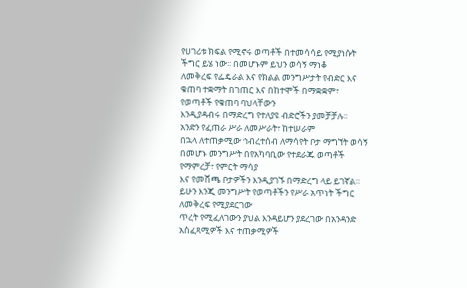የሀገሪቱ ክፍል የሚኖሩ ወጣቶች በተመሳሳይ የሚያነሱት ችግር ይሄ ነው፡፡ በመሆኑም ይህን ወሳኝ ማነቆ
ለመቅረፍ የፌዴራል እና የክልል መንግሥታት የብድር እና ቁጠባ ተቋማት በገጠር እና በከተሞች በማቋቋም፣ የወጣቶች የቁጠባ ባህላቸውን
እንዲያዳብሩ በማድረግ የተለያዩ ብድሮችን ያመቻቻሉ፡፡
አንድን የፈጠራ ሥራ ለመሥራት፣ ከተሠራም
በኋላ ለተጠቃሚው ኅብረተሰብ ለማሳየት ቦታ ማግኘት ወሳኝ በመሆኑ መንግሥት በየአካባቢው የተደራጁ ወጣቶች የማምረቻ፣ የምርት ማሳያ
እና የመሸጫ ቦታዎችን እንዲያገኙ በማድረግ ላይ ይገኛል። ይሁን እንጂ መንግሥት የወጣቶችን የሥራ አጥነት ችግር ለመቅረፍ የሚያደርገው
ጥረት የሚፈለገውን ያህል እንዳይሆን ያደረገው በአንዳንድ አስፈጻሚዎች እና ተጠቃሚዎች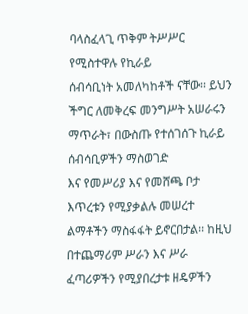ባላስፈላጊ ጥቅም ትሥሥር የሚስተዋሉ የኪራይ
ሰብሳቢነት አመለካከቶች ናቸው፡፡ ይህን ችግር ለመቅረፍ መንግሥት አሠራሩን ማጥራት፣ በውስጡ የተሰገሰጉ ኪራይ ሰብሳቢዎችን ማስወገድ
እና የመሥሪያ እና የመሸጫ ቦታ እጥረቱን የሚያቃልሉ መሠረተ ልማቶችን ማስፋፋት ይኖርበታል፡፡ ከዚህ በተጨማሪም ሥራን እና ሥራ
ፈጣሪዎችን የሚያበረታቱ ዘዴዎችን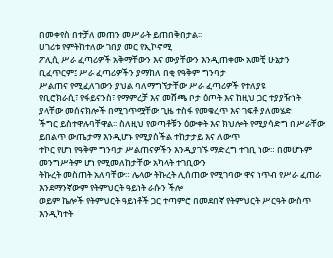በመቀየስ በተቻለ መጠን መሥራት ይጠበቅበታል፡፡
ሀገሪቱ የምትከተለው ገበያ መር የኢኮኖሚ
ፖሊሲ ሥራ ፈጣሪዎች አቅማቸውን እና ሙያቸውን እንዲጠቀሙ አመቺ ሁኔታን ቢፈጥርም፤ ሥራ ፈጣሪዎችን ያማከለ በቂ የዓቅም ግንባታ
ሥልጠና የሚፈለገውን ያህል ባለማግኘታቸው ሥራ ፈጣሪዎች የተለያዩ
የቢሮክራሲ፣ የፋይናንስ፣ የማምረቻ እና መሸጫ ቦታ ዕጦት እና ከዚህ ጋር ተያያዥነት ያላቸው መሰናክሎች በሚገጥሟቸው ጊዜ ተስፋ የመቁረጥ እና ገፍቶ ያለመሄድ
ችግር ይስተዋሉባቸዋል፡፡ ስለዚህ የወጣቶቹን ዕውቀት እና ክህሎት የሚያሳድግ በሥራቸው ይበልጥ ውጤታማ እንዲሆኑ የሚያስችል ተከታታይ እና ለውጥ
ተኮር የሆነ የዓቅም ግንባታ ሥልጠናዎችን እንዲያገኙ ማድረግ ተገቢ ነው። በመሆኑም መንግሥትም ሆነ የሚመለከታቸው አካላት ተገቢውን
ትኩረት መስጠት አለባቸው። ሌላው ትኩረት ሊሰጠው የሚገባው ዋና ነጥብ የሥራ ፈጠራ እንደማንኛውም የትምህርት ዓይነት ራሱን ችሎ
ወይም ኬሎች የትምህርት ዓይነቶች ጋር ተጣምሮ በመደበኛ የትምህርት ሥርዓት ውስጥ እንዲካተት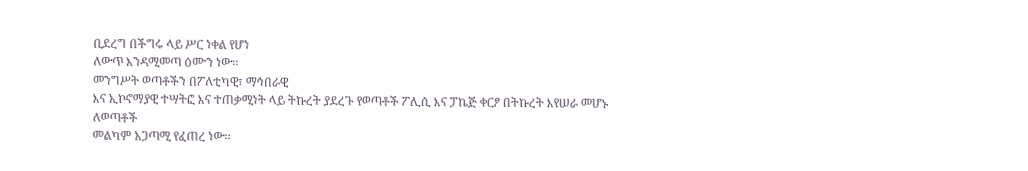ቢደረግ በችግሩ ላይ ሥር ነቀል የሆነ
ለውጥ እንዳሚመጣ ዕሙን ነው፡፡
መንግሥት ወጣቶችን በፖለቲካዊ፣ ማኅበራዊ
እና ኢኮኖማያዊ ተሣትፎ እና ተጠቃሚነት ላይ ትኩረት ያደረጉ የወጣቶች ፖሊሲ እና ፓኬጅ ቀርፆ በትኩረት እየሠራ መሆኑ ለወጣቶች
መልካም አጋጣሚ የፈጠረ ነው፡፡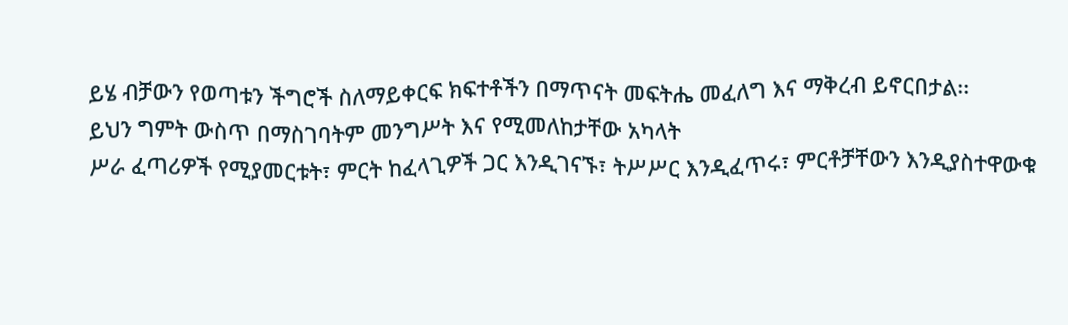ይሄ ብቻውን የወጣቱን ችግሮች ስለማይቀርፍ ክፍተቶችን በማጥናት መፍትሔ መፈለግ እና ማቅረብ ይኖርበታል፡፡
ይህን ግምት ውስጥ በማስገባትም መንግሥት እና የሚመለከታቸው አካላት
ሥራ ፈጣሪዎች የሚያመርቱት፣ ምርት ከፈላጊዎች ጋር እንዲገናኙ፣ ትሥሥር እንዲፈጥሩ፣ ምርቶቻቸውን እንዲያስተዋውቁ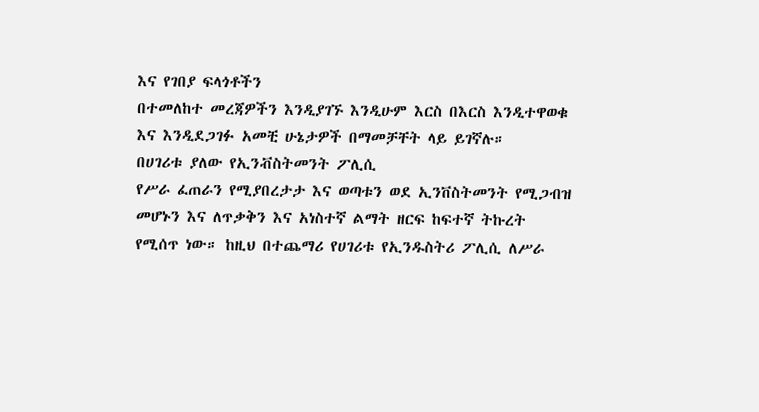እና የገበያ ፍላጎቶችን
በተመለከተ መረጃዎችን እንዲያገኙ እንዲሁም እርስ በእርስ እንዲተዋወቁ እና እንዲደጋገፉ አመቺ ሁኔታዎች በማመቻቸት ላይ ይገኛሉ።
በሀገሪቱ ያለው የኢንቭስትመንት ፖሊሲ
የሥራ ፈጠራን የሚያበረታታ እና ወጣቱን ወደ ኢንቨስትመንት የሚጋብዝ መሆኑን እና ለጥቃቅን እና አነስተኛ ልማት ዘርፍ ከፍተኛ ትኩረት
የሚሰጥ ነው። ከዚህ በተጨማሪ የሀገሪቱ የኢንዱስትሪ ፖሊሲ ለሥራ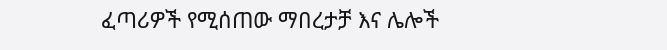ፈጣሪዎች የሚሰጠው ማበረታቻ እና ሌሎች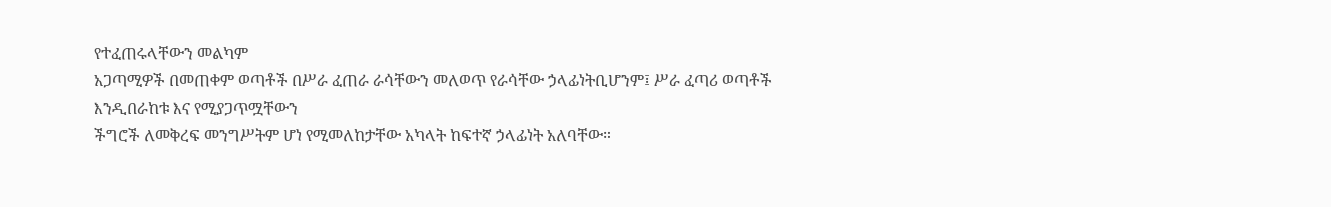የተፈጠሩላቸውን መልካም
አጋጣሚዎች በመጠቀም ወጣቶች በሥራ ፈጠራ ራሳቸውን መለወጥ የራሳቸው ኃላፊነትቢሆንም፤ ሥራ ፈጣሪ ወጣቶች እንዲበራከቱ እና የሚያጋጥሟቸውን
ችግሮች ለመቅረፍ መንግሥትም ሆነ የሚመለከታቸው አካላት ከፍተኛ ኃላፊነት አለባቸው።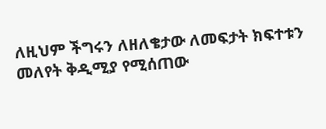ለዚህም ችግሩን ለዘለቄታው ለመፍታት ክፍተቱን
መለየት ቅዲሚያ የሚሰጠው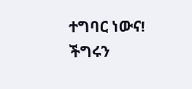ተግባር ነውና! ችግሩን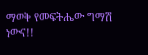ማወቅ የመፍትሔው ግማሽ ነውና!!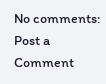No comments:
Post a Comment